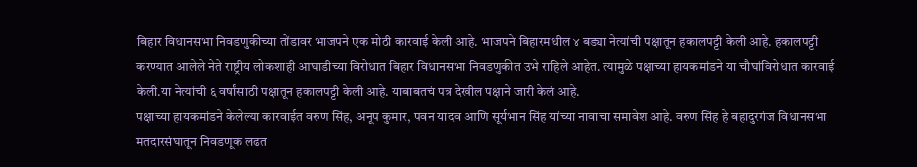बिहार विधानसभा निवडणुकीच्या तोंडावर भाजपने एक मोठी कारवाई केली आहे. भाजपने बिहारमधील ४ बड्या नेत्यांची पक्षातून हकालपट्टी केली आहे. हकालपट्टी करण्यात आलेले नेते राष्ट्रीय लोकशाही आघाडीच्या विरोधात बिहार विधानसभा निवडणुकीत उभे राहिले आहेत. त्यामुळे पक्षाच्या हायकमांडने या चौघांविरोधात कारवाई केली.या नेत्यांची ६ वर्षांसाठी पक्षातून हकालपट्टी केली आहे. याबाबतचं पत्र देखील पक्षाने जारी केलं आहे.
पक्षाच्या हायकमांडने केलेल्या कारवाईत वरुण सिंह, अनूप कुमार, पवन यादव आणि सूर्यभान सिंह यांच्या नावाचा समावेश आहे. वरुण सिंह हे बहादुरगंज विधानसभा मतदारसंघातून निवडणूक लढत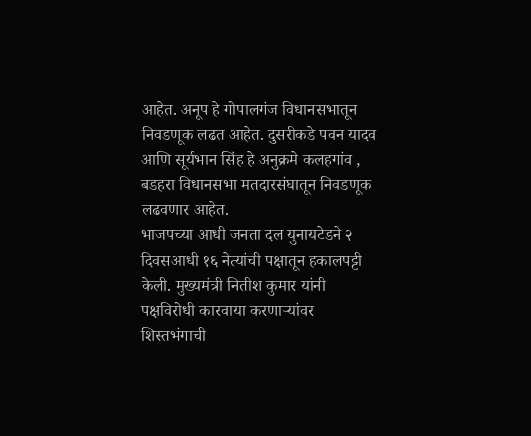आहेत. अनूप हे गोपालगंज विधानसभातून निवडणूक लढत आहेत. दुसरीकडे पवन यादव आणि सूर्यभान सिंह हे अनुक्रमे कलहगांव , बडहरा विधानसभा मतदारसंघातून निवडणूक लढवणार आहेत.
भाजपच्या आधी जनता दल युनायटेडने २ दिवसआधी १६ नेत्यांची पक्षातून हकालपट्टी केली. मुख्यमंत्री नितीश कुमार यांनी पक्षविरोधी कारवाया करणाऱ्यांवर शिस्तभंगाची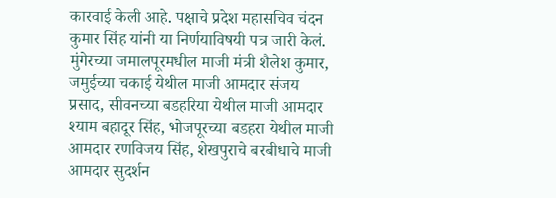कारवाई केली आहे. पक्षाचे प्रदेश महासचिव चंदन कुमार सिंह यांनी या निर्णयाविषयी पत्र जारी केलं.
मुंगेरच्या जमालपूरमधील माजी मंत्री शैलेश कुमार, जमुईच्या चकाई येथील माजी आमदार संजय प्रसाद, सीवनच्या बडहरिया येथील माजी आमदार श्याम बहादूर सिंह, भोजपूरच्या बडहरा येथील माजी आमदार रणविजय सिंह, शेखपुराचे बरबीधाचे माजी आमदार सुदर्शन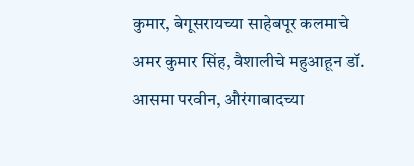कुमार, बेगूसरायच्या साहेबपूर कलमाचे अमर कुमार सिंह, वैशालीचे महुआहून डॉ. आसमा परवीन, औरंगाबादच्या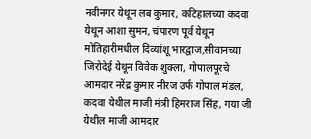नवीनगर येथून लब कुमार, कटिहालच्या कदवा येथून आशा सुमन, चंपारण पूर्व येथून मोतिहारीमधील दिव्यांशू भारद्वाज,सीवानच्या जिरोदेई येथून विवेक शुक्ला, गोपालपूरचे आमदार नरेंद्र कुमार नीरज उर्फ गोपाल मंडल, कदवा येथील माजी मंत्री हिमराज सिंह, गया जी येथील माजी आमदार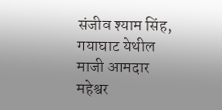संजीव श्याम सिंह, गयाघाट येथील माजी आमदार महेश्वर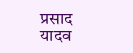प्रसाद यादव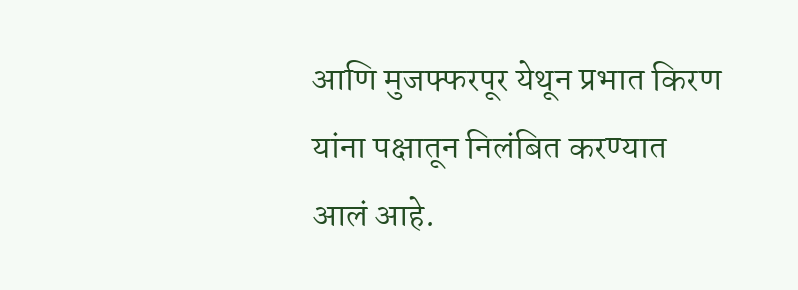आणि मुजफ्फरपूर येथून प्रभात किरण यांना पक्षातून निलंबित करण्यात आलं आहे.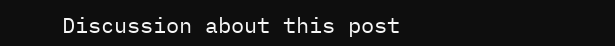Discussion about this post